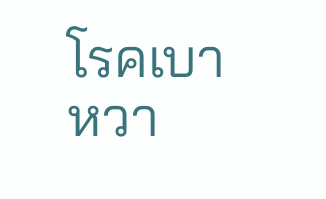โรคเบาหวา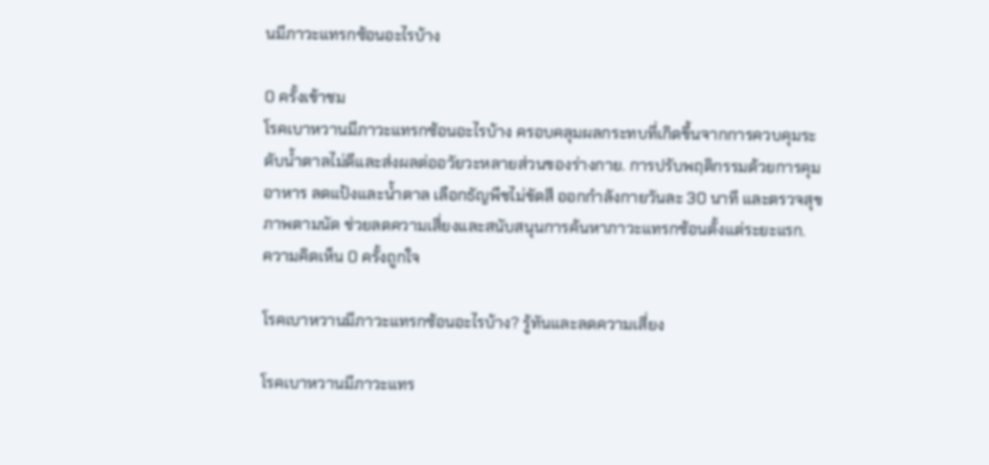นมีภาวะแทรกซ้อนอะไรบ้าง

0 ครั้งเข้าชม
โรคเบาหวานมีภาวะแทรกซ้อนอะไรบ้าง ครอบคลุมผลกระทบที่เกิดขึ้นจากการควบคุมระดับน้ำตาลไม่ดีและส่งผลต่ออวัยวะหลายส่วนของร่างกาย. การปรับพฤติกรรมด้วยการคุมอาหาร ลดแป้งและน้ำตาล เลือกธัญพืชไม่ขัดสี ออกกำลังกายวันละ 30 นาที และตรวจสุขภาพตามนัด ช่วยลดความเสี่ยงและสนับสนุนการค้นหาภาวะแทรกซ้อนตั้งแต่ระยะแรก.
ความคิดเห็น 0 ครั้งถูกใจ

โรคเบาหวานมีภาวะแทรกซ้อนอะไรบ้าง? รู้ทันและลดความเสี่ยง

โรคเบาหวานมีภาวะแทร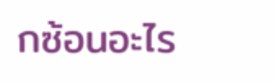กซ้อนอะไร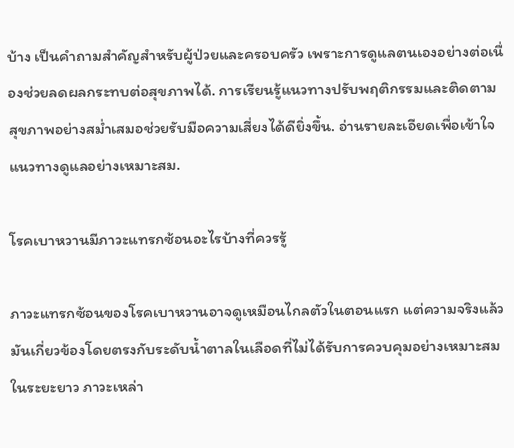บ้าง เป็นคำถามสำคัญสำหรับผู้ป่วยและครอบครัว เพราะการดูแลตนเองอย่างต่อเนื่องช่วยลดผลกระทบต่อสุขภาพได้. การเรียนรู้แนวทางปรับพฤติกรรมและติดตามสุขภาพอย่างสม่ำเสมอช่วยรับมือความเสี่ยงได้ดียิ่งขึ้น. อ่านรายละเอียดเพื่อเข้าใจแนวทางดูแลอย่างเหมาะสม.

โรคเบาหวานมีภาวะแทรกซ้อนอะไรบ้างที่ควรรู้

ภาวะแทรกซ้อนของโรคเบาหวานอาจดูเหมือนไกลตัวในตอนแรก แต่ความจริงแล้วมันเกี่ยวข้องโดยตรงกับระดับน้ำตาลในเลือดที่ไม่ได้รับการควบคุมอย่างเหมาะสมในระยะยาว ภาวะเหล่า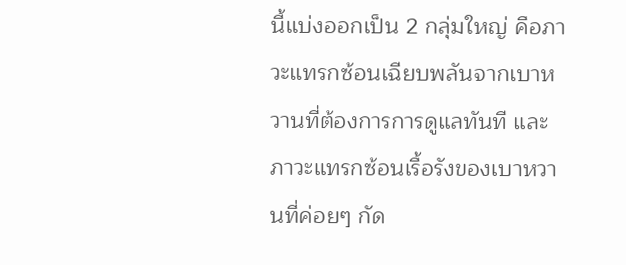นี้แบ่งออกเป็น 2 กลุ่มใหญ่ คือภาวะแทรกซ้อนเฉียบพลันจากเบาหวานที่ต้องการการดูแลทันที และภาวะแทรกซ้อนเรื้อรังของเบาหวานที่ค่อยๆ กัด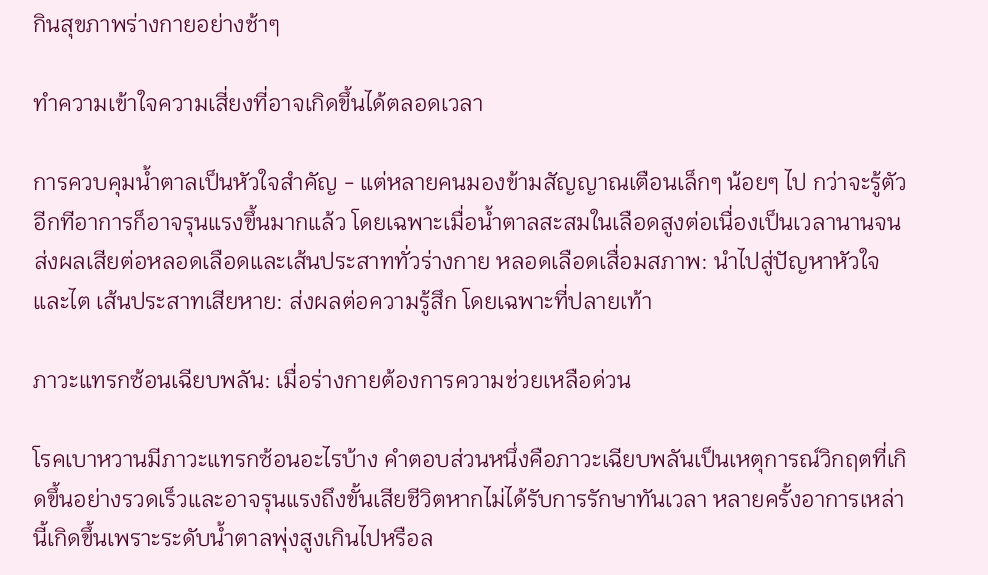กินสุขภาพร่างกายอย่างช้าๆ

ทำความเข้าใจความเสี่ยงที่อาจเกิดขึ้นได้ตลอดเวลา

การควบคุมน้ำตาลเป็นหัวใจสำคัญ - แต่หลายคนมองข้ามสัญญาณเตือนเล็กๆ น้อยๆ ไป กว่าจะรู้ตัวอีกทีอาการก็อาจรุนแรงขึ้นมากแล้ว โดยเฉพาะเมื่อน้ำตาลสะสมในเลือดสูงต่อเนื่องเป็นเวลานานจนส่งผลเสียต่อหลอดเลือดและเส้นประสาททั่วร่างกาย หลอดเลือดเสื่อมสภาพ: นำไปสู่ปัญหาหัวใจและไต เส้นประสาทเสียหาย: ส่งผลต่อความรู้สึก โดยเฉพาะที่ปลายเท้า

ภาวะแทรกซ้อนเฉียบพลัน: เมื่อร่างกายต้องการความช่วยเหลือด่วน

โรคเบาหวานมีภาวะแทรกซ้อนอะไรบ้าง คำตอบส่วนหนึ่งคือภาวะเฉียบพลันเป็นเหตุการณ์วิกฤตที่เกิดขึ้นอย่างรวดเร็วและอาจรุนแรงถึงขั้นเสียชีวิตหากไม่ได้รับการรักษาทันเวลา หลายครั้งอาการเหล่านี้เกิดขึ้นเพราะระดับน้ำตาลพุ่งสูงเกินไปหรือล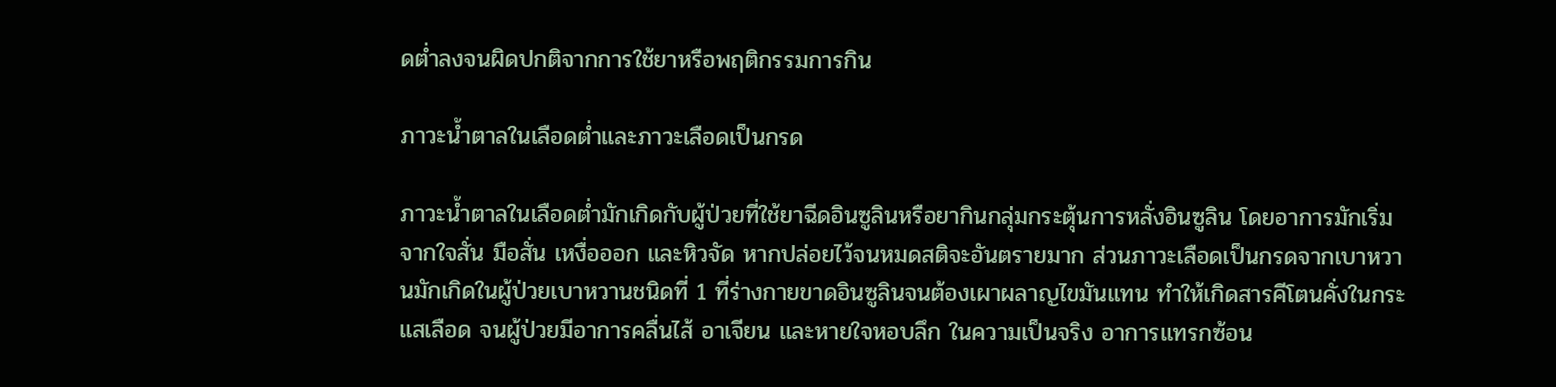ดต่ำลงจนผิดปกติจากการใช้ยาหรือพฤติกรรมการกิน

ภาวะน้ำตาลในเลือดต่ำและภาวะเลือดเป็นกรด

ภาวะน้ำตาลในเลือดต่ำมักเกิดกับผู้ป่วยที่ใช้ยาฉีดอินซูลินหรือยากินกลุ่มกระตุ้นการหลั่งอินซูลิน โดยอาการมักเริ่มจากใจสั่น มือสั่น เหงื่อออก และหิวจัด หากปล่อยไว้จนหมดสติจะอันตรายมาก ส่วนภาวะเลือดเป็นกรดจากเบาหวานมักเกิดในผู้ป่วยเบาหวานชนิดที่ 1 ที่ร่างกายขาดอินซูลินจนต้องเผาผลาญไขมันแทน ทำให้เกิดสารคีโตนคั่งในกระแสเลือด จนผู้ป่วยมีอาการคลื่นไส้ อาเจียน และหายใจหอบลึก ในความเป็นจริง อาการแทรกซ้อน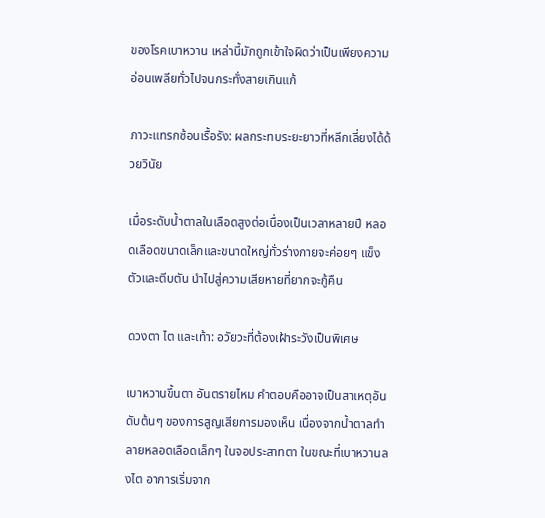ของโรคเบาหวาน เหล่านี้มักถูกเข้าใจผิดว่าเป็นเพียงความอ่อนเพลียทั่วไปจนกระทั่งสายเกินแก้

ภาวะแทรกซ้อนเรื้อรัง: ผลกระทบระยะยาวที่หลีกเลี่ยงได้ด้วยวินัย

เมื่อระดับน้ำตาลในเลือดสูงต่อเนื่องเป็นเวลาหลายปี หลอดเลือดขนาดเล็กและขนาดใหญ่ทั่วร่างกายจะค่อยๆ แข็งตัวและตีบตัน นำไปสู่ความเสียหายที่ยากจะกู้คืน

ดวงตา ไต และเท้า: อวัยวะที่ต้องเฝ้าระวังเป็นพิเศษ

เบาหวานขึ้นตา อันตรายไหม คำตอบคืออาจเป็นสาเหตุอันดับต้นๆ ของการสูญเสียการมองเห็น เนื่องจากน้ำตาลทำลายหลอดเลือดเล็กๆ ในจอประสาทตา ในขณะที่เบาหวานลงไต อาการเริ่มจาก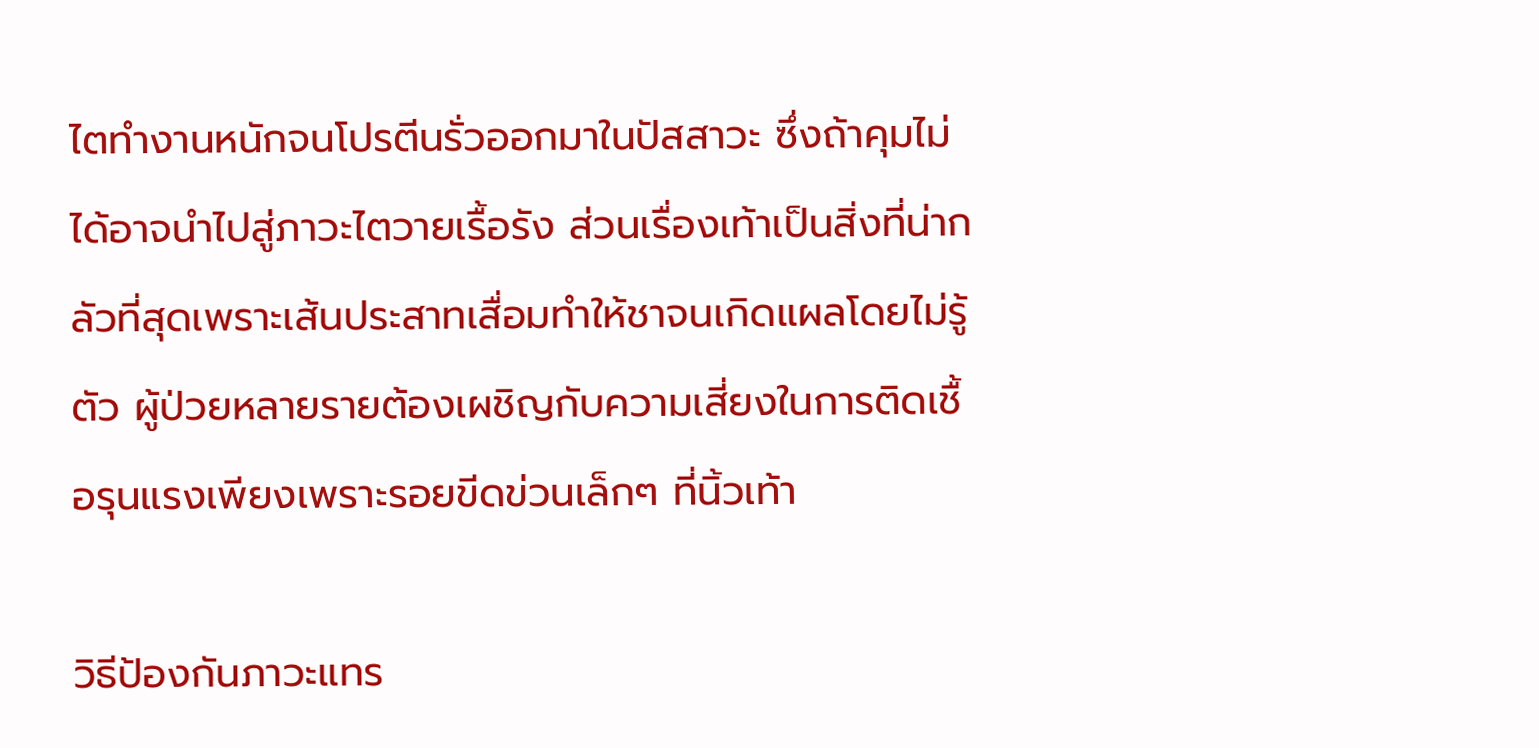ไตทำงานหนักจนโปรตีนรั่วออกมาในปัสสาวะ ซึ่งถ้าคุมไม่ได้อาจนำไปสู่ภาวะไตวายเรื้อรัง ส่วนเรื่องเท้าเป็นสิ่งที่น่ากลัวที่สุดเพราะเส้นประสาทเสื่อมทำให้ชาจนเกิดแผลโดยไม่รู้ตัว ผู้ป่วยหลายรายต้องเผชิญกับความเสี่ยงในการติดเชื้อรุนแรงเพียงเพราะรอยขีดข่วนเล็กๆ ที่นิ้วเท้า

วิธีป้องกันภาวะแทร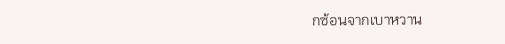กซ้อนจากเบาหวาน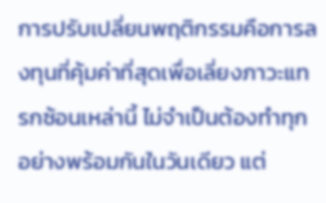การปรับเปลี่ยนพฤติกรรมคือการลงทุนที่คุ้มค่าที่สุดเพื่อเลี่ยงภาวะแทรกซ้อนเหล่านี้ ไม่จำเป็นต้องทำทุกอย่างพร้อมกันในวันเดียว แต่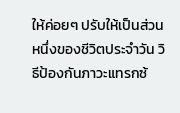ให้ค่อยๆ ปรับให้เป็นส่วนหนึ่งของชีวิตประจำวัน วิธีป้องกันภาวะแทรกซ้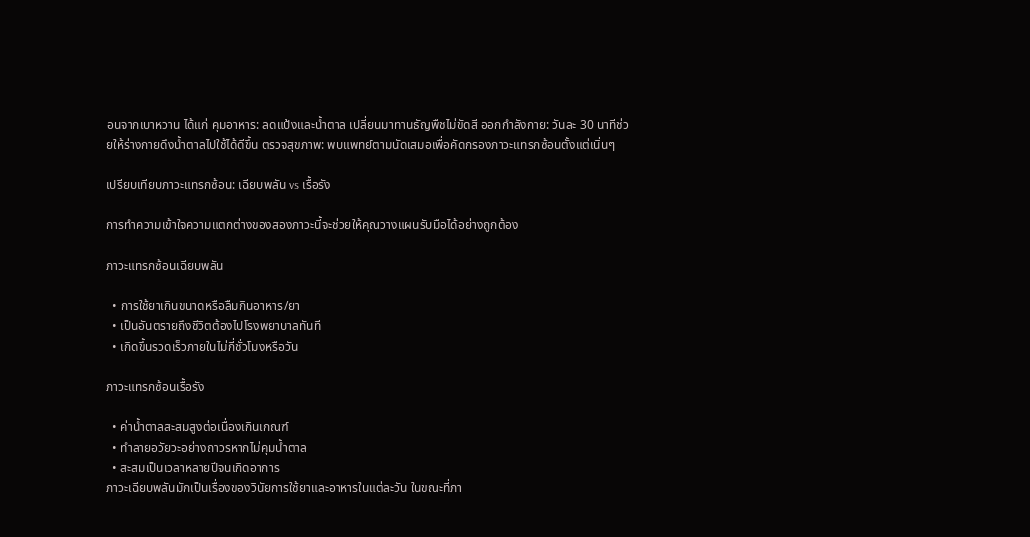อนจากเบาหวาน ได้แก่ คุมอาหาร: ลดแป้งและน้ำตาล เปลี่ยนมาทานธัญพืชไม่ขัดสี ออกกำลังกาย: วันละ 30 นาทีช่วยให้ร่างกายดึงน้ำตาลไปใช้ได้ดีขึ้น ตรวจสุขภาพ: พบแพทย์ตามนัดเสมอเพื่อคัดกรองภาวะแทรกซ้อนตั้งแต่เนิ่นๆ

เปรียบเทียบภาวะแทรกซ้อน: เฉียบพลัน vs เรื้อรัง

การทำความเข้าใจความแตกต่างของสองภาวะนี้จะช่วยให้คุณวางแผนรับมือได้อย่างถูกต้อง

ภาวะแทรกซ้อนเฉียบพลัน

  • การใช้ยาเกินขนาดหรือลืมกินอาหาร/ยา
  • เป็นอันตรายถึงชีวิตต้องไปโรงพยาบาลทันที
  • เกิดขึ้นรวดเร็วภายในไม่กี่ชั่วโมงหรือวัน

ภาวะแทรกซ้อนเรื้อรัง

  • ค่าน้ำตาลสะสมสูงต่อเนื่องเกินเกณฑ์
  • ทำลายอวัยวะอย่างถาวรหากไม่คุมน้ำตาล
  • สะสมเป็นเวลาหลายปีจนเกิดอาการ
ภาวะเฉียบพลันมักเป็นเรื่องของวินัยการใช้ยาและอาหารในแต่ละวัน ในขณะที่ภา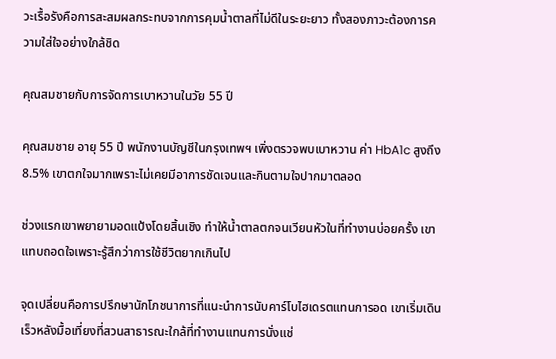วะเรื้อรังคือการสะสมผลกระทบจากการคุมน้ำตาลที่ไม่ดีในระยะยาว ทั้งสองภาวะต้องการความใส่ใจอย่างใกล้ชิด

คุณสมชายกับการจัดการเบาหวานในวัย 55 ปี

คุณสมชาย อายุ 55 ปี พนักงานบัญชีในกรุงเทพฯ เพิ่งตรวจพบเบาหวาน ค่า HbA1c สูงถึง 8.5% เขาตกใจมากเพราะไม่เคยมีอาการชัดเจนและกินตามใจปากมาตลอด

ช่วงแรกเขาพยายามอดแป้งโดยสิ้นเชิง ทำให้น้ำตาลตกจนเวียนหัวในที่ทำงานบ่อยครั้ง เขาแทบถอดใจเพราะรู้สึกว่าการใช้ชีวิตยากเกินไป

จุดเปลี่ยนคือการปรึกษานักโภชนาการที่แนะนำการนับคาร์โบไฮเดรตแทนการอด เขาเริ่มเดินเร็วหลังมื้อเที่ยงที่สวนสาธารณะใกล้ที่ทำงานแทนการนั่งแช่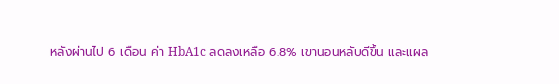หลังผ่านไป 6 เดือน ค่า HbA1c ลดลงเหลือ 6.8% เขานอนหลับดีขึ้น และแผล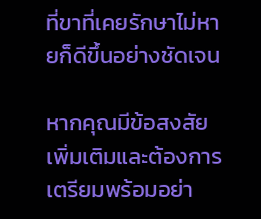ที่ขาที่เคยรักษาไม่หายก็ดีขึ้นอย่างชัดเจน

หากคุณมีข้อสงสัยเพิ่มเติมและต้องการเตรียมพร้อมอย่า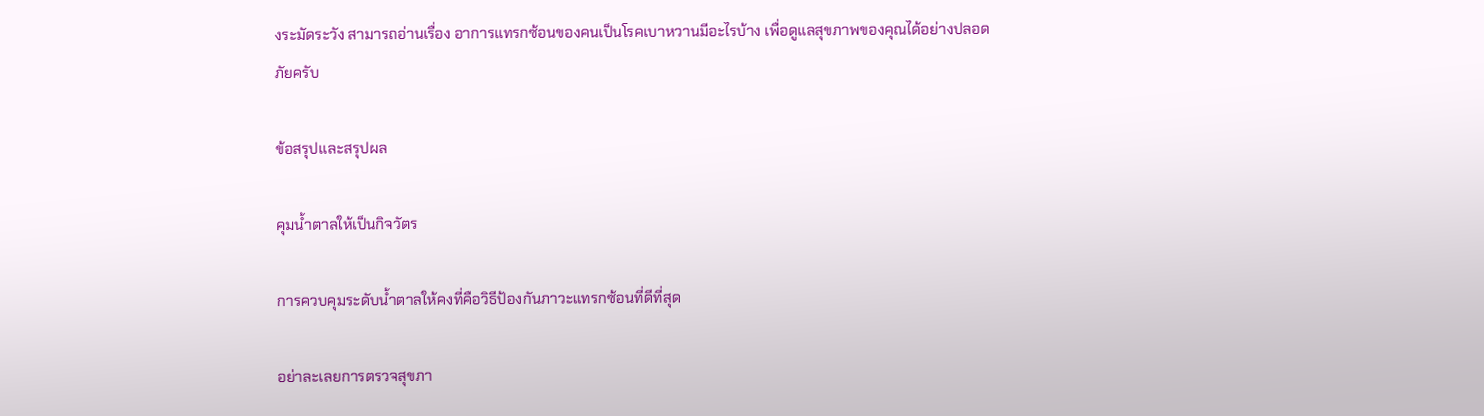งระมัดระวัง สามารถอ่านเรื่อง อาการแทรกซ้อนของคนเป็นโรคเบาหวานมีอะไรบ้าง เพื่อดูแลสุขภาพของคุณได้อย่างปลอดภัยครับ

ข้อสรุปและสรุปผล

คุมน้ำตาลให้เป็นกิจวัตร

การควบคุมระดับน้ำตาลให้คงที่คือวิธีป้องกันภาวะแทรกซ้อนที่ดีที่สุด

อย่าละเลยการตรวจสุขภา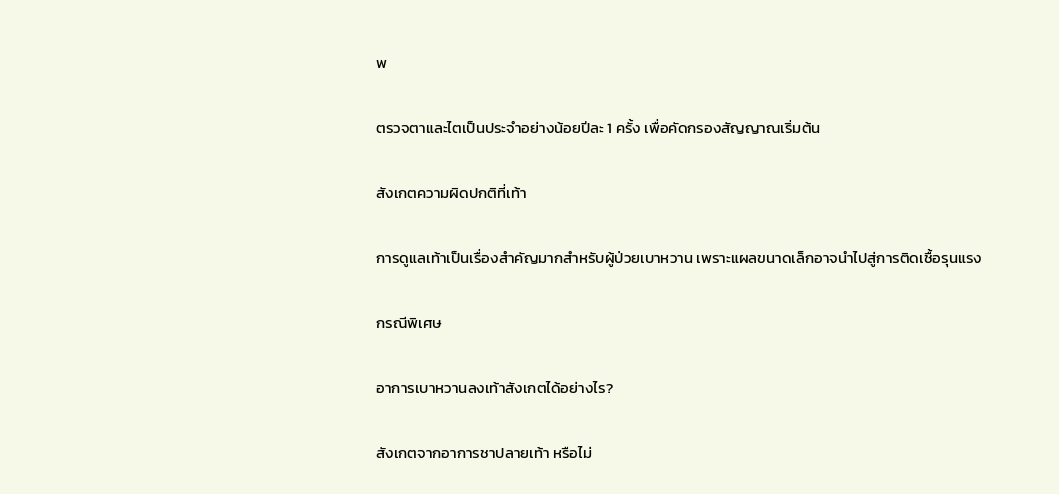พ

ตรวจตาและไตเป็นประจำอย่างน้อยปีละ 1 ครั้ง เพื่อคัดกรองสัญญาณเริ่มต้น

สังเกตความผิดปกติที่เท้า

การดูแลเท้าเป็นเรื่องสำคัญมากสำหรับผู้ป่วยเบาหวาน เพราะแผลขนาดเล็กอาจนำไปสู่การติดเชื้อรุนแรง

กรณีพิเศษ

อาการเบาหวานลงเท้าสังเกตได้อย่างไร?

สังเกตจากอาการชาปลายเท้า หรือไม่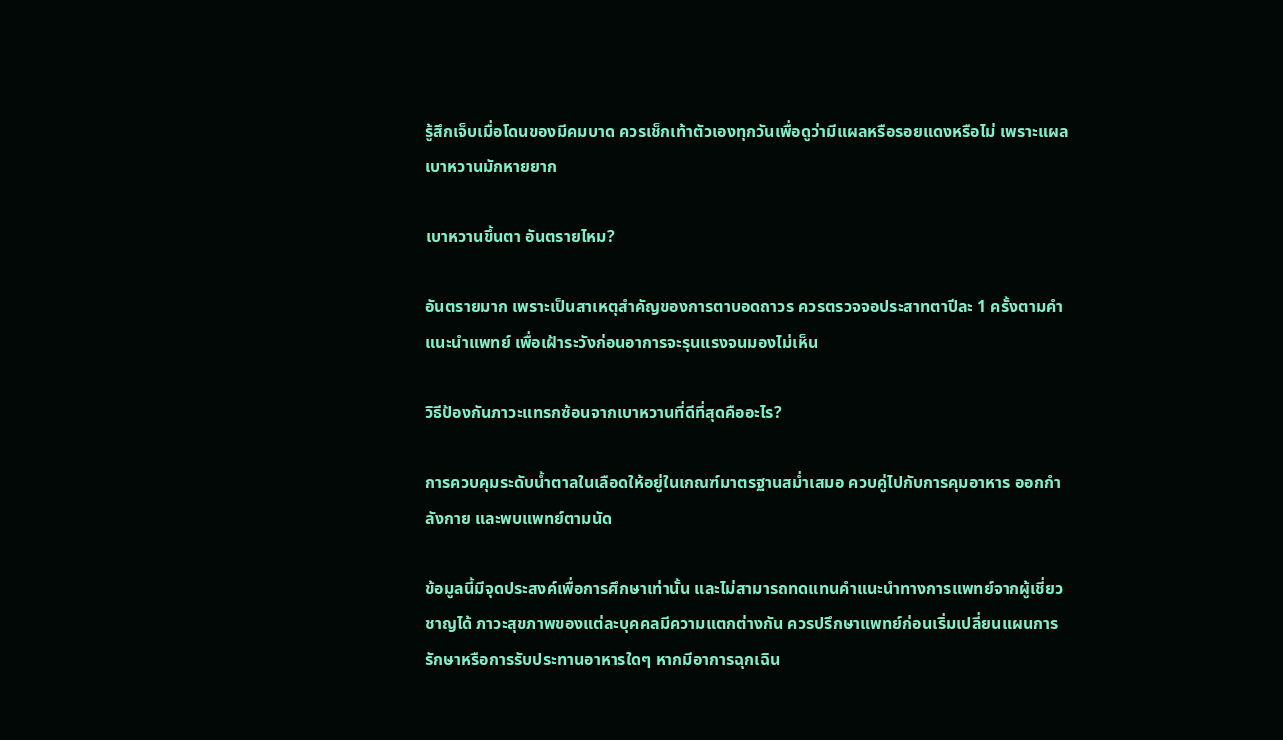รู้สึกเจ็บเมื่อโดนของมีคมบาด ควรเช็กเท้าตัวเองทุกวันเพื่อดูว่ามีแผลหรือรอยแดงหรือไม่ เพราะแผลเบาหวานมักหายยาก

เบาหวานขึ้นตา อันตรายไหม?

อันตรายมาก เพราะเป็นสาเหตุสำคัญของการตาบอดถาวร ควรตรวจจอประสาทตาปีละ 1 ครั้งตามคำแนะนำแพทย์ เพื่อเฝ้าระวังก่อนอาการจะรุนแรงจนมองไม่เห็น

วิธีป้องกันภาวะแทรกซ้อนจากเบาหวานที่ดีที่สุดคืออะไร?

การควบคุมระดับน้ำตาลในเลือดให้อยู่ในเกณฑ์มาตรฐานสม่ำเสมอ ควบคู่ไปกับการคุมอาหาร ออกกำลังกาย และพบแพทย์ตามนัด

ข้อมูลนี้มีจุดประสงค์เพื่อการศึกษาเท่านั้น และไม่สามารถทดแทนคำแนะนำทางการแพทย์จากผู้เชี่ยวชาญได้ ภาวะสุขภาพของแต่ละบุคคลมีความแตกต่างกัน ควรปรึกษาแพทย์ก่อนเริ่มเปลี่ยนแผนการรักษาหรือการรับประทานอาหารใดๆ หากมีอาการฉุกเฉิน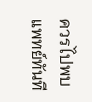ควรไปพบแพทย์ทันที